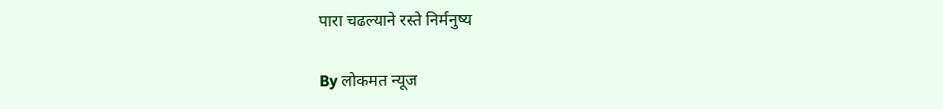पारा चढल्याने रस्ते निर्मनुष्य

By लोकमत न्यूज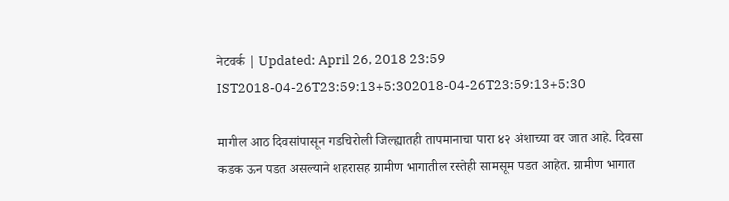नेटवर्क | Updated: April 26, 2018 23:59 IST2018-04-26T23:59:13+5:302018-04-26T23:59:13+5:30

मागील आठ दिवसांपासून गडचिरोली जिल्ह्यातही तापमानाचा पारा ४२ अंशाच्या वर जात आहे. दिवसा कडक ऊन पडत असल्याने शहरासह ग्रामीण भागातील रस्तेही सामसूम पडत आहेत. ग्रामीण भागात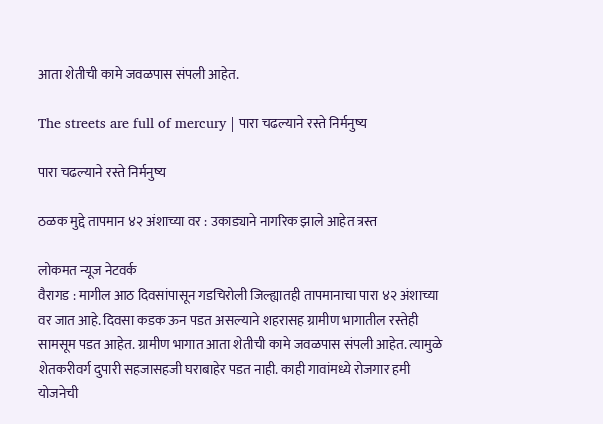आता शेतीची कामे जवळपास संपली आहेत.

The streets are full of mercury | पारा चढल्याने रस्ते निर्मनुष्य

पारा चढल्याने रस्ते निर्मनुष्य

ठळक मुद्दे तापमान ४२ अंशाच्या वर : उकाड्याने नागरिक झाले आहेत त्रस्त

लोकमत न्यूज नेटवर्क
वैरागड : मागील आठ दिवसांपासून गडचिरोली जिल्ह्यातही तापमानाचा पारा ४२ अंशाच्या वर जात आहे. दिवसा कडक ऊन पडत असल्याने शहरासह ग्रामीण भागातील रस्तेही सामसूम पडत आहेत. ग्रामीण भागात आता शेतीची कामे जवळपास संपली आहेत. त्यामुळे शेतकरीवर्ग दुपारी सहजासहजी घराबाहेर पडत नाही. काही गावांमध्ये रोजगार हमी योजनेची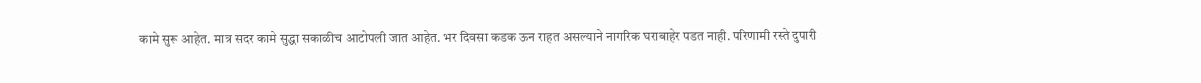कामे सुरू आहेत. मात्र सदर कामे सुद्धा सकाळीच आटोपली जात आहेत. भर दिवसा कडक ऊन राहत असल्याने नागरिक घराबाहेर पडत नाही. परिणामी रस्ते दुपारी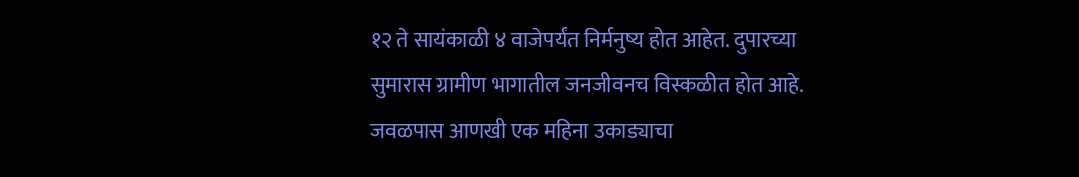१२ ते सायंकाळी ४ वाजेपर्यंत निर्मनुष्य होत आहेत. दुपारच्या सुमारास ग्रामीण भागातील जनजीवनच विस्कळीत होत आहे. जवळपास आणखी एक महिना उकाड्याचा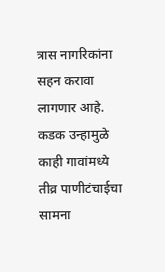त्रास नागरिकांना सहन करावा लागणार आहे. कडक उन्हामुळे काही गावांमध्ये तीव्र पाणीटंचाईचा सामना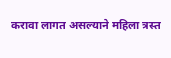करावा लागत असल्याने महिला त्रस्त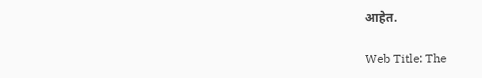आहेत.

Web Title: The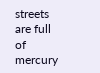streets are full of mercury